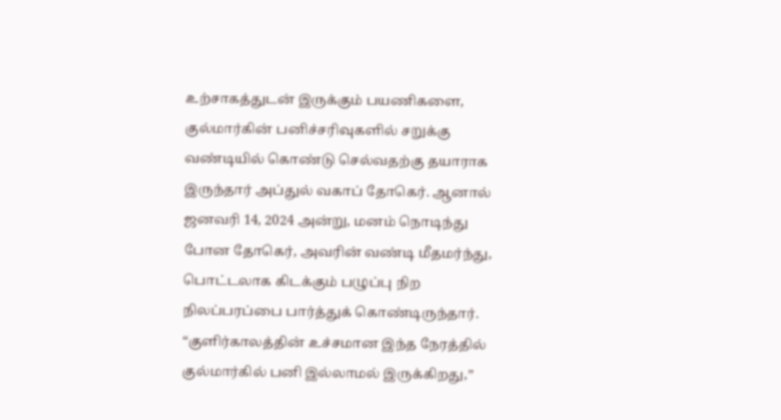உற்சாகத்துடன் இருக்கும் பயணிகளை, குல்மார்கின் பனிச்சரிவுகளில் சறுக்கு வண்டியில் கொண்டு செல்வதற்கு தயாராக இருந்தார் அப்துல் வகாப் தோகெர். ஆனால் ஜனவரி 14, 2024 அன்று, மனம் நொடிந்து போன தோகெர், அவரின் வண்டி மீதமர்ந்து, பொட்டலாக கிடக்கும் பழுப்பு நிற நிலப்பரப்பை பார்த்துக் கொண்டிருந்தார்.
“குளிர்காலத்தின் உச்சமான இந்த நேரத்தில் குல்மார்கில் பனி இல்லாமல் இருக்கிறது,”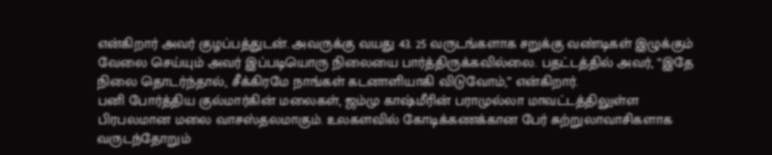என்கிறார் அவர் குழப்பத்துடன். அவருக்கு வயது 43. 25 வருடங்களாக சறுக்கு வண்டிகள் இழுக்கும் வேலை செய்யும் அவர் இப்படியொரு நிலையை பார்த்திருக்கவில்லை. பதட்டத்தில் அவர், “இதே நிலை தொடர்ந்தால், சீக்கிரமே நாங்கள் கடனாளியாகி விடுவோம்,” என்கிறார்.
பனி போர்த்திய குல்மார்கின் மலைகள், ஜம்மு காஷ்மீரின் பராமுல்லா மாவட்டத்திலுள்ள பிரபலமான மலை வாசஸ்தலமாகும். உலகளவில் கோடிக்கணக்கான பேர் சுற்றுலாவாசிகளாக வருடந்தோறும்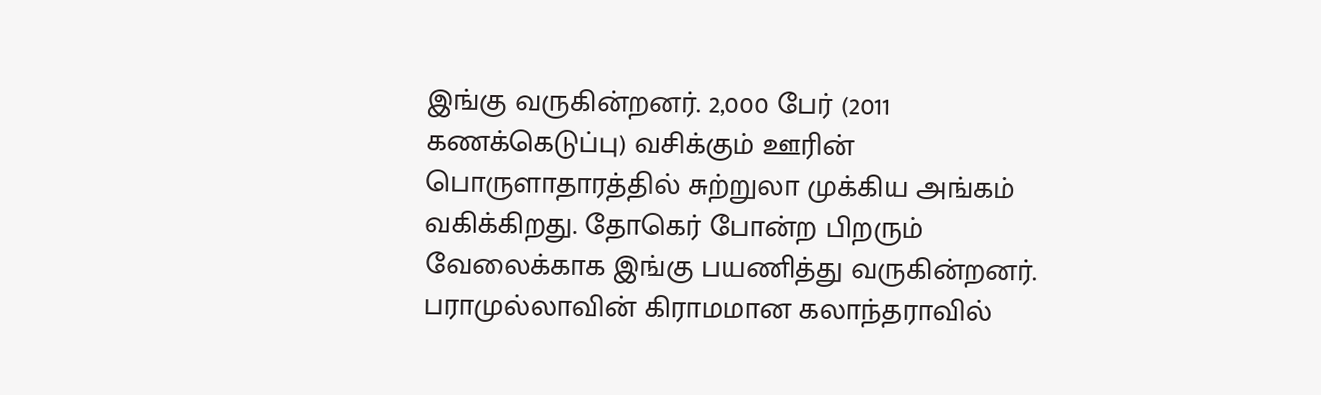இங்கு வருகின்றனர். 2,000 பேர் (2011 கணக்கெடுப்பு) வசிக்கும் ஊரின் பொருளாதாரத்தில் சுற்றுலா முக்கிய அங்கம் வகிக்கிறது. தோகெர் போன்ற பிறரும் வேலைக்காக இங்கு பயணித்து வருகின்றனர்.
பராமுல்லாவின் கிராமமான கலாந்தராவில்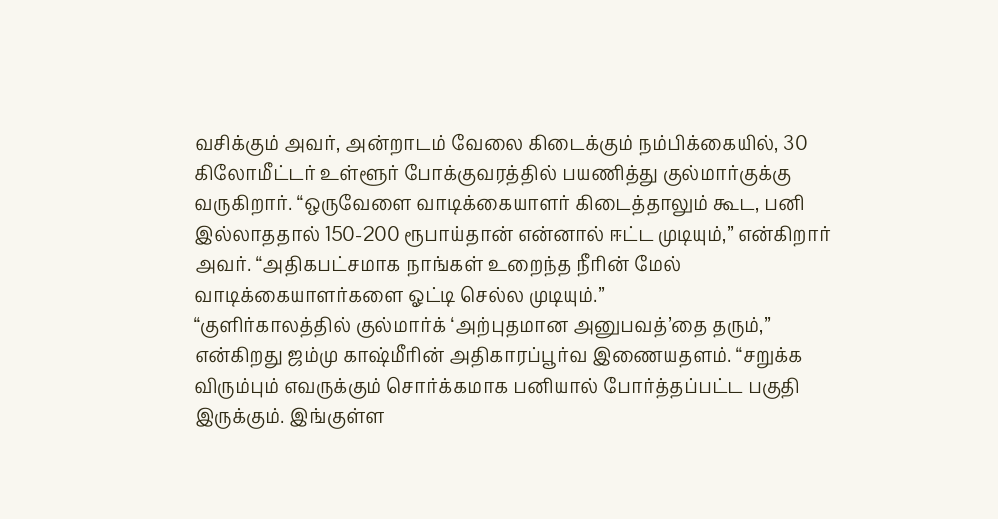வசிக்கும் அவர், அன்றாடம் வேலை கிடைக்கும் நம்பிக்கையில், 30 கிலோமீட்டர் உள்ளூர் போக்குவரத்தில் பயணித்து குல்மார்குக்கு வருகிறார். “ஒருவேளை வாடிக்கையாளர் கிடைத்தாலும் கூட, பனி இல்லாததால் 150-200 ரூபாய்தான் என்னால் ஈட்ட முடியும்,” என்கிறார் அவர். “அதிகபட்சமாக நாங்கள் உறைந்த நீரின் மேல் வாடிக்கையாளர்களை ஓட்டி செல்ல முடியும்.”
“குளிர்காலத்தில் குல்மார்க் ‘அற்புதமான அனுபவத்’தை தரும்,” என்கிறது ஜம்மு காஷ்மீரின் அதிகாரப்பூர்வ இணையதளம். “சறுக்க விரும்பும் எவருக்கும் சொர்க்கமாக பனியால் போர்த்தப்பட்ட பகுதி இருக்கும். இங்குள்ள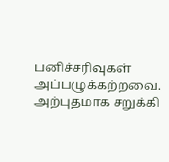பனிச்சரிவுகள் அப்பழுக்கற்றவை. அற்புதமாக சறுக்கி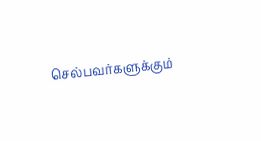செல்பவர்களுக்கும்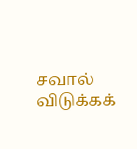சவால் விடுக்கக்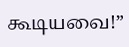கூடியவை!”